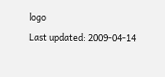logo
Last updated: 2009-04-14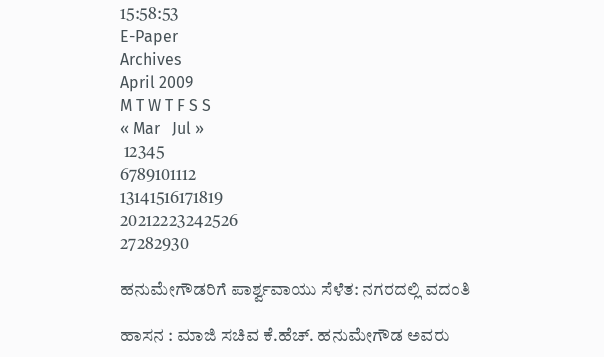15:58:53
E-Paper
Archives
April 2009
M T W T F S S
« Mar   Jul »
 12345
6789101112
13141516171819
20212223242526
27282930

ಹನುಮೇಗೌಡರಿಗೆ ಪಾರ್ಶ್ವವಾಯು ಸೆಳೆತ: ನಗರದಲ್ಲಿ ವದಂತಿ

ಹಾಸನ : ಮಾಜಿ ಸಚಿವ ಕೆ.ಹೆಚ್‌. ಹನುಮೇಗೌಡ ಅವರು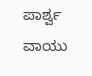ಪಾರ್ಶ್ವ ವಾಯು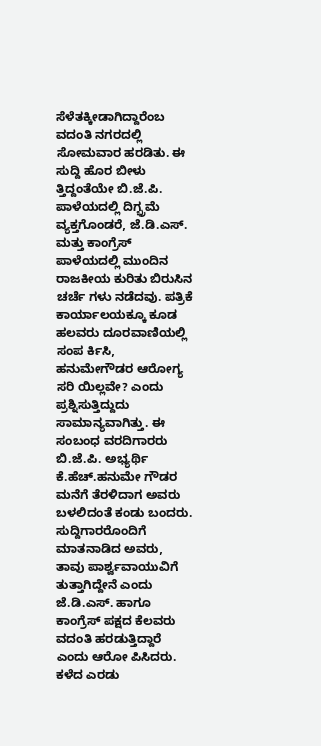ಸೆಳೆತಕ್ಕೀಡಾಗಿದ್ದಾರೆಂಬ ವದಂತಿ ನಗರದಲ್ಲಿ ಸೋಮವಾರ ಹರಡಿತು. ಈ ಸುದ್ದಿ ಹೊರ ಬೀಳು ತ್ತಿದ್ದಂತೆಯೇ ಬಿ.ಜೆ.ಪಿ. ಪಾಳೆಯದಲ್ಲಿ ದಿಗ್ಭ್ರಮೆ ವ್ಯಕ್ತಗೊಂಡರೆ, ಜೆ.ಡಿ.ಎಸ್‌. ಮತ್ತು ಕಾಂಗ್ರೆಸ್‌ ಪಾಳೆಯದಲ್ಲಿ ಮುಂದಿನ ರಾಜಕೀಯ ಕುರಿತು ಬಿರುಸಿನ ಚರ್ಚೆ ಗಳು ನಡೆದವು. ಪತ್ರಿಕೆ ಕಾರ್ಯಾಲಯಕ್ಕೂ ಕೂಡ ಹಲವರು ದೂರವಾಣಿಯಲ್ಲಿ ಸಂಪ ರ್ಕಿಸಿ, ಹನುಮೇಗೌಡರ ಆರೋಗ್ಯ ಸರಿ ಯಿಲ್ಲವೇ? ಎಂದು ಪ್ರಶ್ನಿಸುತ್ತಿದ್ದುದು ಸಾಮಾನ್ಯವಾಗಿತ್ತು. ಈ ಸಂಬಂಧ ವರದಿಗಾರರು ಬಿ.ಜೆ.ಪಿ. ಅಭ್ಯರ್ಥಿ ಕೆ.ಹೆಚ್‌.ಹನುಮೇ ಗೌಡರ ಮನೆಗೆ ತೆರಳಿದಾಗ ಅವರು ಬಳಲಿದಂತೆ ಕಂಡು ಬಂದರು. ಸುದ್ದಿಗಾರರೊಂದಿಗೆ ಮಾತನಾಡಿದ ಅವರು, ತಾವು ಪಾರ್ಶ್ವವಾಯುವಿಗೆ ತುತ್ತಾಗಿದ್ದೇನೆ ಎಂದು ಜೆ.ಡಿ.ಎಸ್‌. ಹಾಗೂ ಕಾಂಗ್ರೆಸ್‌ ಪಕ್ಷದ ಕೆಲವರು ವದಂತಿ ಹರಡುತ್ತಿದ್ದಾರೆ ಎಂದು ಆರೋ ಪಿಸಿದರು. ಕಳೆದ ಎರಡು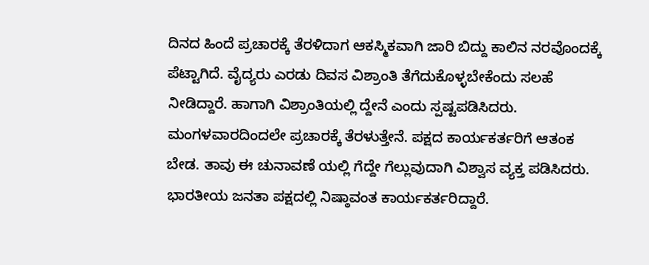ದಿನದ ಹಿಂದೆ ಪ್ರಚಾರಕ್ಕೆ ತೆರಳಿದಾಗ ಆಕಸ್ಮಿಕವಾಗಿ ಜಾರಿ ಬಿದ್ದು ಕಾಲಿನ ನರವೊಂದಕ್ಕೆ ಪೆಟ್ಟಾಗಿದೆ. ವೈದ್ಯರು ಎರಡು ದಿವಸ ವಿಶ್ರಾಂತಿ ತೆಗೆದುಕೊಳ್ಳಬೇಕೆಂದು ಸಲಹೆ ನೀಡಿದ್ದಾರೆ. ಹಾಗಾಗಿ ವಿಶ್ರಾಂತಿಯಲ್ಲಿ ದ್ದೇನೆ ಎಂದು ಸ್ಪಷ್ಟಪಡಿಸಿದರು. ಮಂಗಳವಾರದಿಂದಲೇ ಪ್ರಚಾರಕ್ಕೆ ತೆರಳುತ್ತೇನೆ. ಪಕ್ಷದ ಕಾರ್ಯಕರ್ತರಿಗೆ ಆತಂಕ ಬೇಡ. ತಾವು ಈ ಚುನಾವಣೆ ಯಲ್ಲಿ ಗೆದ್ದೇ ಗೆಲ್ಲುವುದಾಗಿ ವಿಶ್ವಾಸ ವ್ಯಕ್ತ ಪಡಿಸಿದರು. ಭಾರತೀಯ ಜನತಾ ಪಕ್ಷದಲ್ಲಿ ನಿಷ್ಠಾವಂತ ಕಾರ್ಯಕರ್ತರಿದ್ದಾರೆ.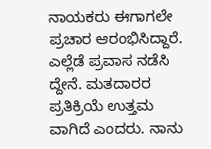ನಾಯಕರು ಈಗಾಗಲೇ ಪ್ರಚಾರ ಆರಂಭಿಸಿದ್ದಾರೆ. ಎಲ್ಲೆಡೆ ಪ್ರವಾಸ ನಡೆಸಿ ದ್ದೇನೆ. ಮತದಾರರ ಪ್ರತಿಕ್ರಿಯೆ ಉತ್ತಮ ವಾಗಿದೆ ಎಂದರು. ನಾನು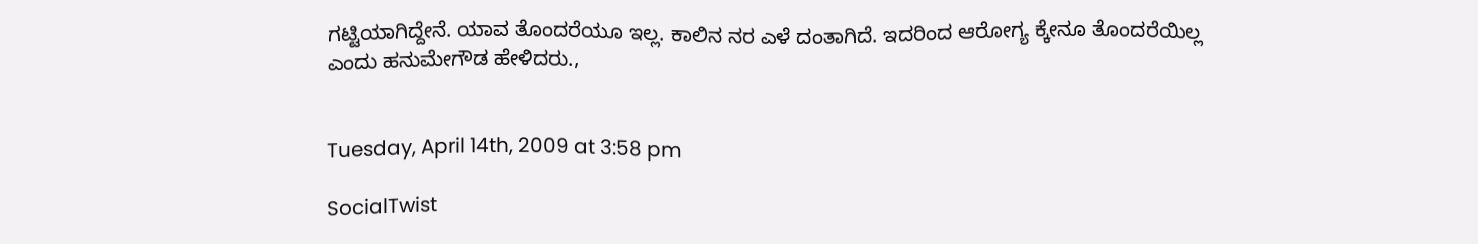ಗಟ್ಟಿಯಾಗಿದ್ದೇನೆ. ಯಾವ ತೊಂದರೆಯೂ ಇಲ್ಲ. ಕಾಲಿನ ನರ ಎಳೆ ದಂತಾಗಿದೆ. ಇದರಿಂದ ಆರೋಗ್ಯ ಕ್ಕೇನೂ ತೊಂದರೆಯಿಲ್ಲ ಎಂದು ಹನುಮೇಗೌಡ ಹೇಳಿದರು.,


Tuesday, April 14th, 2009 at 3:58 pm

SocialTwist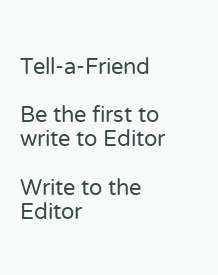Tell-a-Friend

Be the first to write to Editor

Write to the Editor